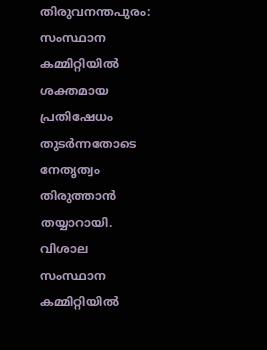തിരുവനന്തപുരം: സംസ്ഥാന കമ്മിറ്റിയിൽ ശക്തമായ പ്രതിഷേധം തുടർന്നതോടെ നേതൃത്വം തിരുത്താൻ തയ്യാറായി. വിശാല സംസ്ഥാന കമ്മിറ്റിയിൽ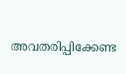അവതരിപ്പിക്കേണ്ട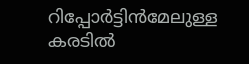റിപ്പോർട്ടിൻമേലുള്ള കരടിൽ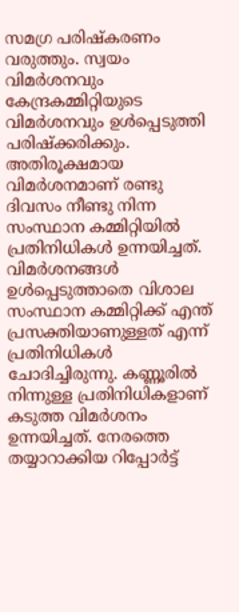സമഗ്ര പരിഷ്കരണം വരുത്തും. സ്വയം വിമർശനവും കേന്ദ്രകമ്മിറ്റിയുടെ വിമർശനവും ഉൾപ്പെടുത്തി പരിഷ്ക്കരിക്കും.
അതിരൂക്ഷമായ വിമർശനമാണ് രണ്ടു ദിവസം നീണ്ടു നിന്ന സംസ്ഥാന കമ്മിറ്റിയിൽ പ്രതിനിധികൾ ഉന്നയിച്ചത്. വിമർശനങ്ങൾ ഉൾപ്പെടുത്താതെ വിശാല സംസ്ഥാന കമ്മിറ്റിക്ക് എന്ത് പ്രസക്തിയാണുള്ളത് എന്ന് പ്രതിനിധികൾ ചോദിച്ചിരുന്നു. കണ്ണൂരിൽ നിന്നുള്ള പ്രതിനിധികളാണ് കടുത്ത വിമർശനം ഉന്നയിച്ചത്. നേരത്തെ തയ്യാറാക്കിയ റിപ്പോർട്ട്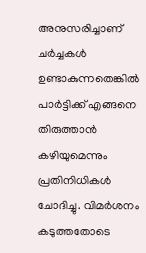അനുസരിച്ചാണ് ചർച്ചകൾ ഉണ്ടാകുന്നതെങ്കിൽ പാർട്ടിക്ക് എങ്ങനെ തിരുത്താൻ കഴിയുമെന്നും പ്രതിനിധികൾ ചോദിച്ചു. വിമർശനം കടുത്തതോടെ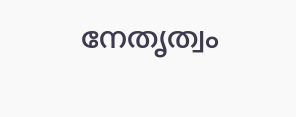നേതൃത്വം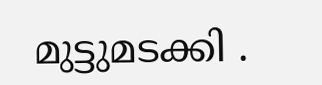മുട്ടുമടക്കി .